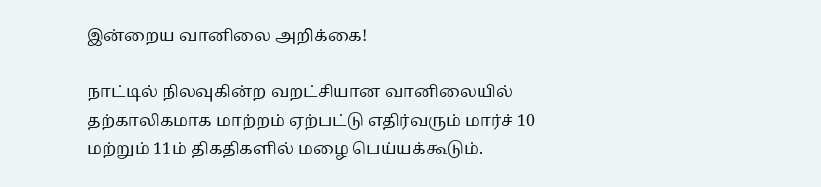இன்றைய வானிலை அறிக்கை!

நாட்டில் நிலவுகின்ற வறட்சியான வானிலையில் தற்காலிகமாக மாற்றம் ஏற்பட்டு எதிர்வரும் மார்ச் 10 மற்றும் 11ம் திகதிகளில் மழை பெய்யக்கூடும்.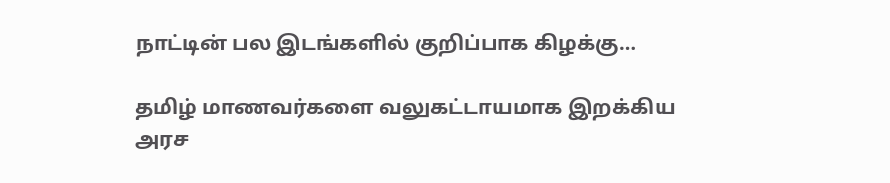நாட்டின் பல இடங்களில் குறிப்பாக கிழக்கு…

தமிழ் மாணவர்களை வலுகட்டாயமாக இறக்கிய அரச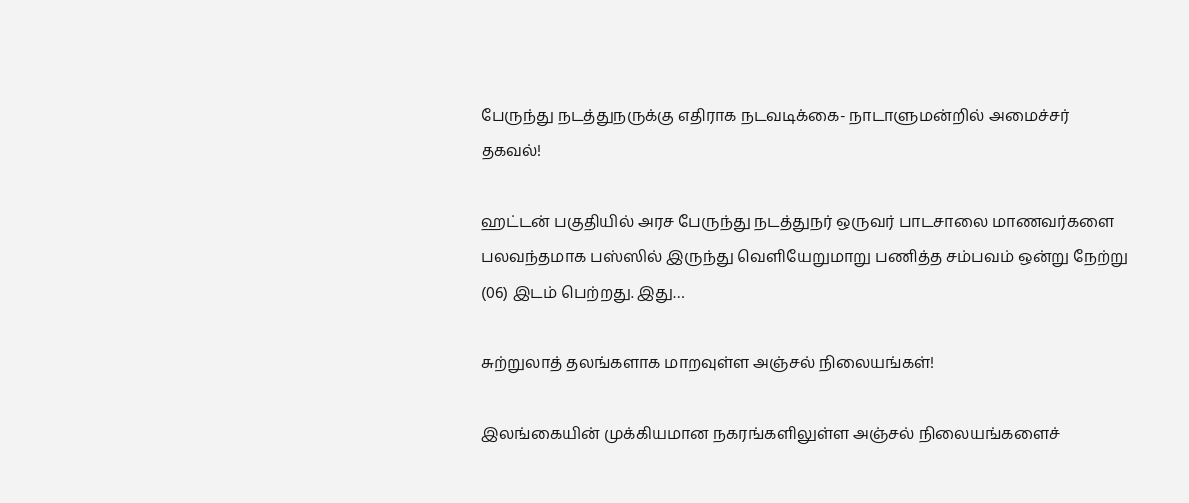பேருந்து நடத்துநருக்கு எதிராக நடவடிக்கை- நாடாளுமன்றில் அமைச்சர் தகவல்!

ஹட்டன் பகுதியில் அரச பேருந்து நடத்துநர் ஒருவர் பாடசாலை மாணவர்களை பலவந்தமாக பஸ்ஸில் இருந்து வெளியேறுமாறு பணித்த சம்பவம் ஒன்று நேற்று (06) இடம் பெற்றது. இது…

சுற்றுலாத் தலங்களாக மாறவுள்ள அஞ்சல் நிலையங்கள்!

இலங்கையின் முக்கியமான நகரங்களிலுள்ள அஞ்சல் நிலையங்களைச்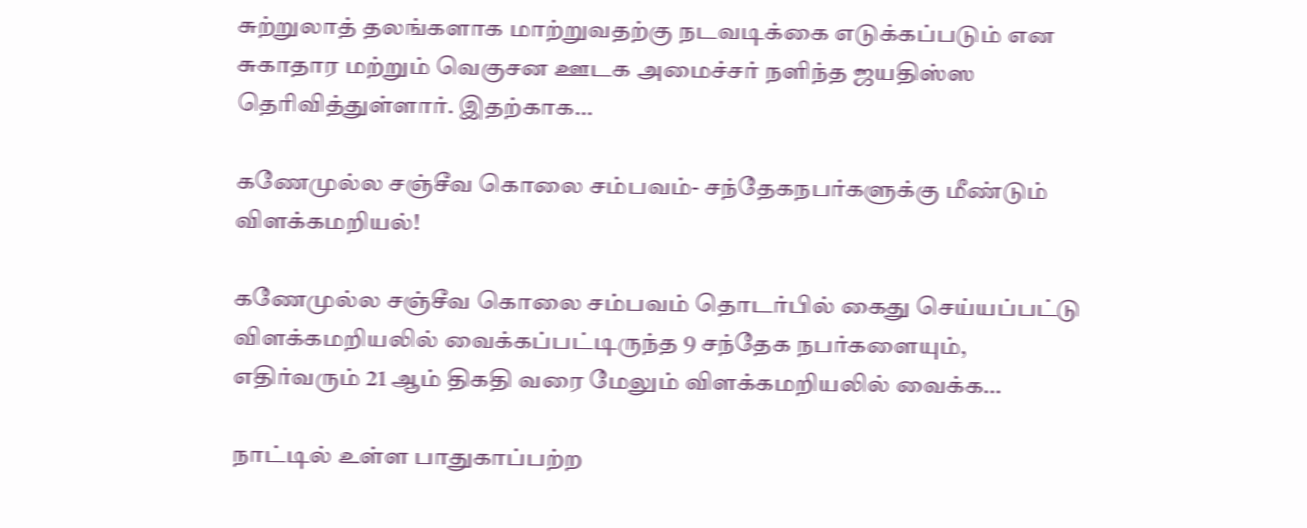சுற்றுலாத் தலங்களாக மாற்றுவதற்கு நடவடிக்கை எடுக்கப்படும் என சுகாதார மற்றும் வெகுசன ஊடக அமைச்சர் நளிந்த ஜயதிஸ்ஸ தெரிவித்துள்ளார். இதற்காக…

கணேமுல்ல சஞ்சீவ கொலை சம்பவம்- சந்தேகநபர்களுக்கு மீண்டும் விளக்கமறியல்!

கணேமுல்ல சஞ்சீவ கொலை சம்பவம் தொடர்பில் கைது செய்யப்பட்டு விளக்கமறியலில் வைக்கப்பட்டிருந்த 9 சந்தேக நபர்களையும், எதிர்வரும் 21 ஆம் திகதி வரை மேலும் விளக்கமறியலில் வைக்க…

நாட்டில் உள்ள பாதுகாப்பற்ற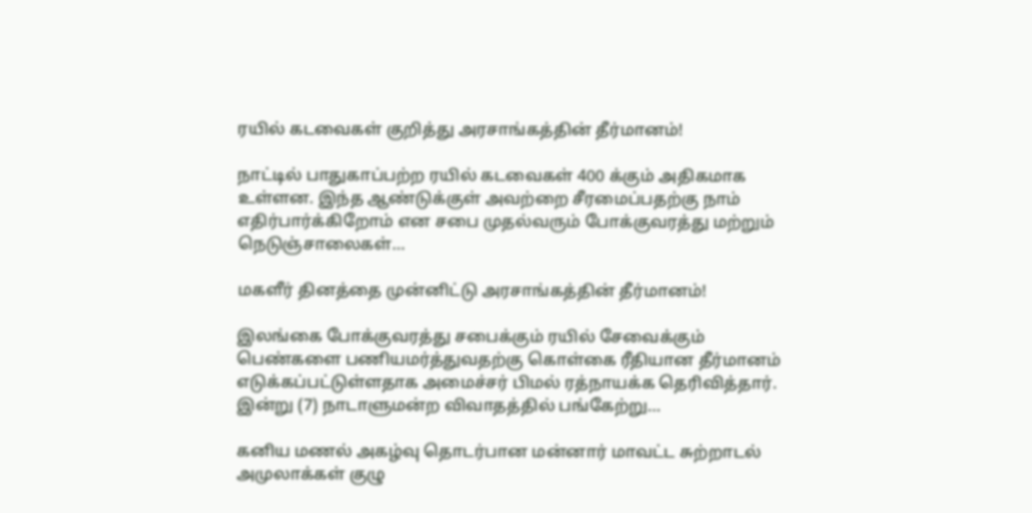ரயில் கடவைகள் குறித்து அரசாங்கத்தின் தீர்மானம்!

நாட்டில் பாதுகாப்பற்ற ரயில் கடவைகள் 400 க்கும் அதிகமாக உள்ளன. இந்த ஆண்டுக்குள் அவற்றை சீரமைப்பதற்கு நாம் எதிர்பார்க்கிறோம் என சபை முதல்வரும் போக்குவரத்து மற்றும் நெடுஞ்சாலைகள்…

மகளீர் தினத்தை முன்னிட்டு அரசாங்கத்தின் தீர்மானம்!

இலங்கை போக்குவரத்து சபைக்கும் ரயில் சேவைக்கும் பெண்களை பணியமர்த்துவதற்கு கொள்கை ரீதியான தீர்மானம் எடுக்கப்பட்டுள்ளதாக அமைச்சர் பிமல் ரத்நாயக்க தெரிவித்தார். இன்று (7) நாடாளுமன்ற விவாதத்தில் பங்கேற்று…

கனிய மணல் அகழ்வு தொடர்பான மன்னார் மாவட்ட சுற்றாடல் அமுலாக்கள் குழு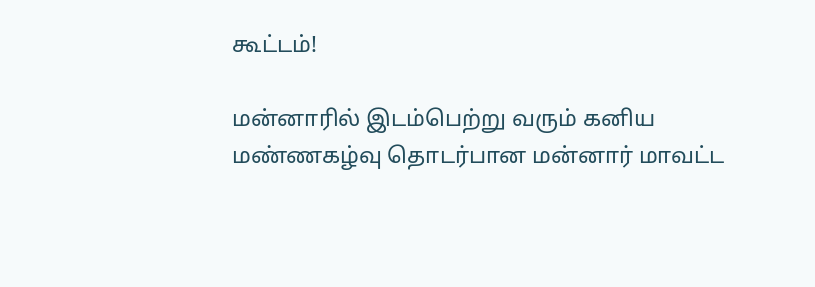கூட்டம்!

மன்னாரில் இடம்பெற்று வரும் கனிய மண்ணகழ்வு தொடர்பான மன்னார் மாவட்ட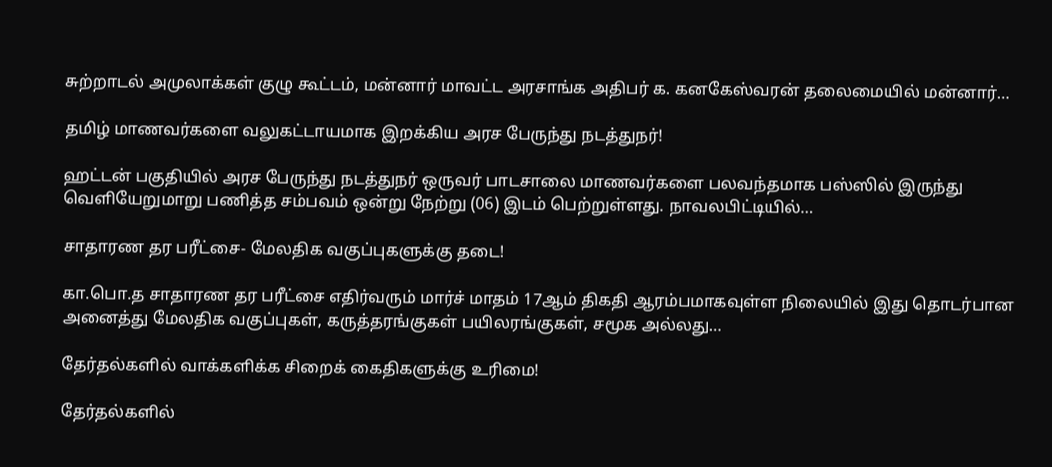சுற்றாடல் அமுலாக்கள் குழு கூட்டம், மன்னார் மாவட்ட அரசாங்க அதிபர் க. கனகேஸ்வரன் தலைமையில் மன்னார்…

தமிழ் மாணவர்களை வலுகட்டாயமாக இறக்கிய அரச பேருந்து நடத்துநர்!

ஹட்டன் பகுதியில் அரச பேருந்து நடத்துநர் ஒருவர் பாடசாலை மாணவர்களை பலவந்தமாக பஸ்ஸில் இருந்து வெளியேறுமாறு பணித்த சம்பவம் ஒன்று நேற்று (06) இடம் பெற்றுள்ளது. நாவலபிட்டியில்…

சாதாரண தர பரீட்சை- மேலதிக வகுப்புகளுக்கு தடை!

கா.பொ.த சாதாரண தர பரீட்சை எதிர்வரும் மார்ச் மாதம் 17ஆம் திகதி ஆரம்பமாகவுள்ள நிலையில் இது தொடர்பான அனைத்து மேலதிக வகுப்புகள், கருத்தரங்குகள் பயிலரங்குகள், சமூக அல்லது…

தேர்தல்களில் வாக்களிக்க சிறைக் கைதிகளுக்கு உரிமை!

தேர்தல்களில்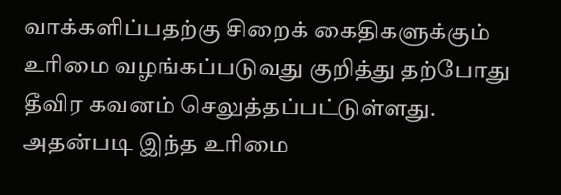வாக்களிப்பதற்கு சிறைக் கைதிகளுக்கும் உரிமை வழங்கப்படுவது குறித்து தற்போது தீவிர கவனம் செலுத்தப்பட்டுள்ளது. அதன்படி இந்த உரிமை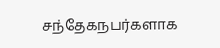சந்தேகநபர்களாக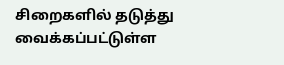சிறைகளில் தடுத்து வைக்கப்பட்டுள்ள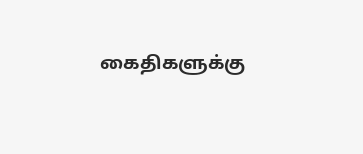கைதிகளுக்கு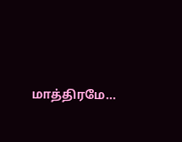மாத்திரமே…